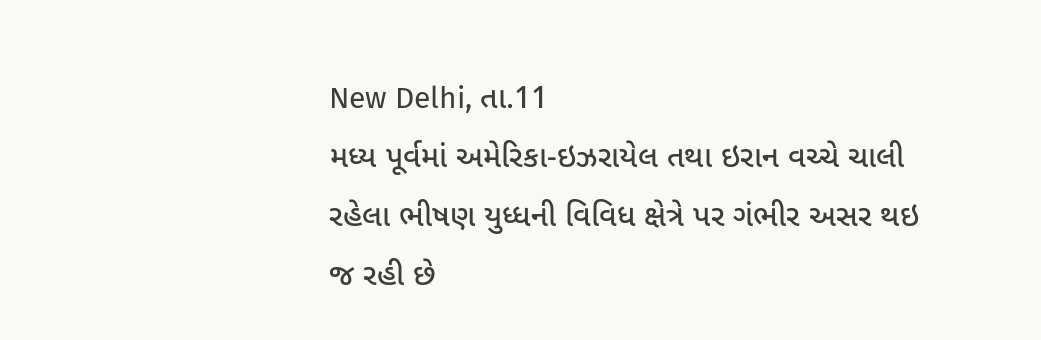New Delhi, તા.11
મધ્ય પૂર્વમાં અમેરિકા-ઇઝરાયેલ તથા ઇરાન વચ્ચે ચાલી રહેલા ભીષણ યુધ્ધની વિવિધ ક્ષેત્રે પર ગંભીર અસર થઇ જ રહી છે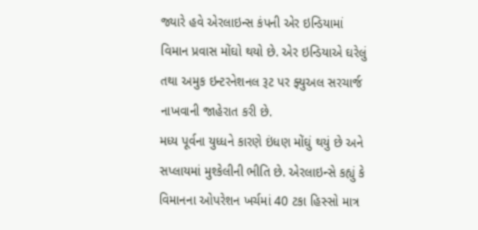જ્યારે હવે એરલાઇન્સ કંપની એર ઇન્ડિયામાં વિમાન પ્રવાસ મોંઘો થયો છે. એર ઇન્ડિયાએ ઘરેલું તથા અમુક ઇન્ટરનેશનલ રૂટ પર ફ્યુઅલ સરચાર્જ નાખવાની જાહેરાત કરી છે.
મધ્ય પૂર્વના યુધ્ધને કારણે ઇંધણ મોંઘું થયું છે અને સપ્લાયમાં મુશ્કેલીની ભીતિ છે. એરલાઇન્સે કહ્યું કે વિમાનના ઓપરેશન ખર્ચમાં 40 ટકા હિસ્સો માત્ર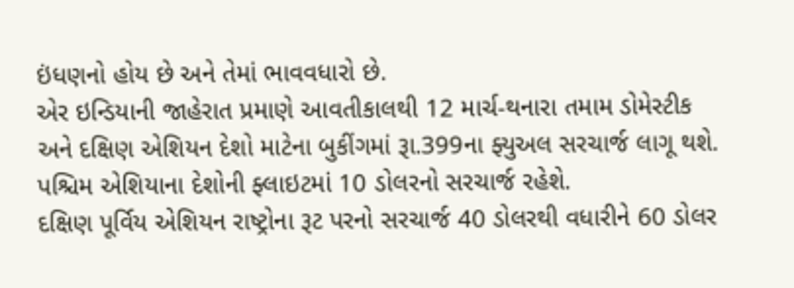ઇંધણનો હોય છે અને તેમાં ભાવવધારો છે.
એર ઇન્ડિયાની જાહેરાત પ્રમાણે આવતીકાલથી 12 માર્ચ-થનારા તમામ ડોમેસ્ટીક અને દક્ષિણ એશિયન દેશો માટેના બુકીંગમાં રૂા.399ના ફ્યુઅલ સરચાર્જ લાગૂ થશે. પશ્ચિમ એશિયાના દેશોની ફ્લાઇટમાં 10 ડોલરનો સરચાર્જ રહેશે.
દક્ષિણ પૂર્વિય એશિયન રાષ્ટ્રોના રૂટ પરનો સરચાર્જ 40 ડોલરથી વધારીને 60 ડોલર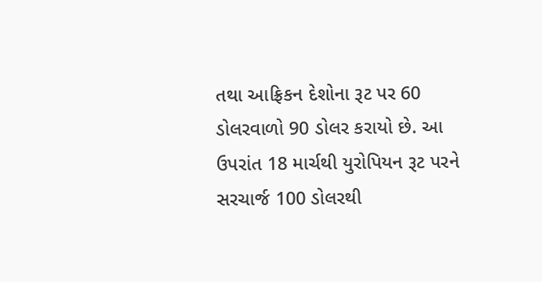તથા આફ્રિકન દેશોના રૂટ પર 60 ડોલરવાળો 90 ડોલર કરાયો છે. આ ઉપરાંત 18 માર્ચથી યુરોપિયન રૂટ પરને સરચાર્જ 100 ડોલરથી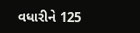વધારીને 125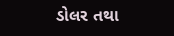ડોલર તથા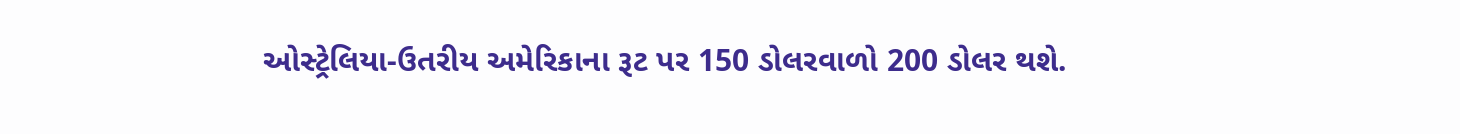ઓસ્ટ્રેલિયા-ઉતરીય અમેરિકાના રૂટ પર 150 ડોલરવાળો 200 ડોલર થશે.